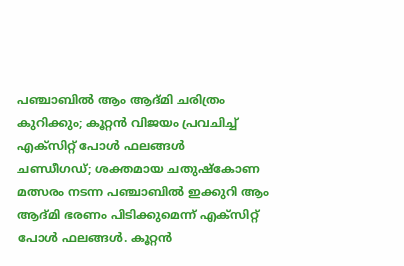പഞ്ചാബിൽ ആം ആദ്മി ചരിത്രം കുറിക്കും; കൂറ്റൻ വിജയം പ്രവചിച്ച് എക്സിറ്റ് പോൾ ഫലങ്ങൾ
ചണ്ഡീഗഡ്; ശക്തമായ ചതുഷ്കോണ മത്സരം നടന്ന പഞ്ചാബിൽ ഇക്കുറി ആം ആദ്മി ഭരണം പിടിക്കുമെന്ന് എക്സിറ്റ് പോൾ ഫലങ്ങൾ. കൂറ്റൻ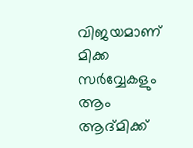വിജയമാണ് മിക്ക സർവ്വേകളും ആം ആദ്മിക്ക്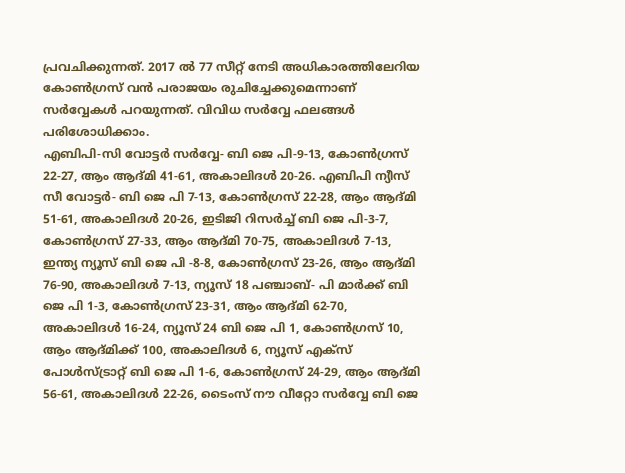പ്രവചിക്കുന്നത്. 2017 ൽ 77 സീറ്റ് നേടി അധികാരത്തിലേറിയ കോൺഗ്രസ് വൻ പരാജയം രുചിച്ചേക്കുമെന്നാണ് സർവ്വേകൾ പറയുന്നത്. വിവിധ സർവ്വേ ഫലങ്ങൾ പരിശോധിക്കാം.
എബിപി-സി വോട്ടർ സർവ്വേ- ബി ജെ പി-9-13, കോൺഗ്രസ് 22-27, ആം ആദ്മി 41-61, അകാലിദൾ 20-26. എബിപി ന്യീസ് സീ വോട്ടർ- ബി ജെ പി 7-13, കോൺഗ്രസ് 22-28, ആം ആദ്മി 51-61, അകാലിദൾ 20-26, ഇടിജി റിസർച്ച് ബി ജെ പി-3-7, കോൺഗ്രസ് 27-33, ആം ആദ്മി 70-75, അകാലിദൾ 7-13, ഇന്ത്യ ന്യൂസ് ബി ജെ പി -8-8, കോൺഗ്രസ് 23-26, ആം ആദ്മി 76-90, അകാലിദൾ 7-13, ന്യൂസ് 18 പഞ്ചാബ്- പി മാർക്ക് ബി ജെ പി 1-3, കോൺഗ്രസ് 23-31, ആം ആദ്മി 62-70, അകാലിദൾ 16-24, ന്യൂസ് 24 ബി ജെ പി 1, കോൺഗ്രസ് 10, ആം ആദ്മിക്ക് 100, അകാലിദൾ 6, ന്യൂസ് എക്സ് പോൾസ്ട്രാറ്റ് ബി ജെ പി 1-6, കോൺഗ്രസ് 24-29, ആം ആദ്മി 56-61, അകാലിദൾ 22-26, ടൈംസ് നൗ വീറ്റോ സർവ്വേ ബി ജെ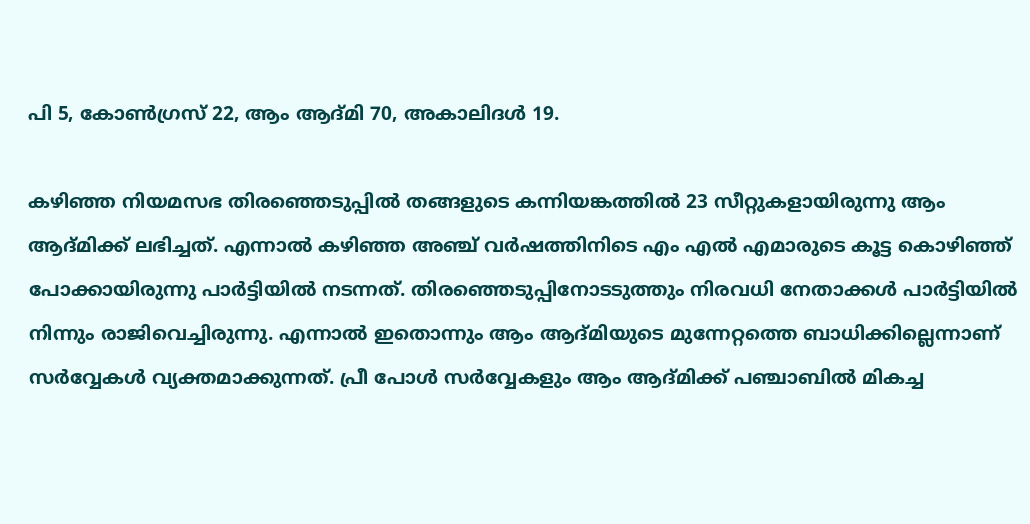പി 5, കോൺഗ്രസ് 22, ആം ആദ്മി 70, അകാലിദൾ 19.

കഴിഞ്ഞ നിയമസഭ തിരഞ്ഞെടുപ്പിൽ തങ്ങളുടെ കന്നിയങ്കത്തിൽ 23 സീറ്റുകളായിരുന്നു ആം ആദ്മിക്ക് ലഭിച്ചത്. എന്നാൽ കഴിഞ്ഞ അഞ്ച് വർഷത്തിനിടെ എം എൽ എമാരുടെ കൂട്ട കൊഴിഞ്ഞ് പോക്കായിരുന്നു പാർട്ടിയിൽ നടന്നത്. തിരഞ്ഞെടുപ്പിനോടടുത്തും നിരവധി നേതാക്കൾ പാർട്ടിയിൽ നിന്നും രാജിവെച്ചിരുന്നു. എന്നാൽ ഇതൊന്നും ആം ആദ്മിയുടെ മുന്നേറ്റത്തെ ബാധിക്കില്ലെന്നാണ് സർവ്വേകൾ വ്യക്തമാക്കുന്നത്. പ്രീ പോൾ സർവ്വേകളും ആം ആദ്മിക്ക് പഞ്ചാബിൽ മികച്ച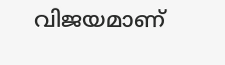വിജയമാണ്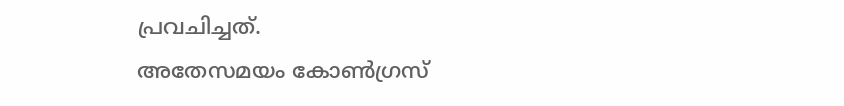പ്രവചിച്ചത്.
അതേസമയം കോൺഗ്രസ്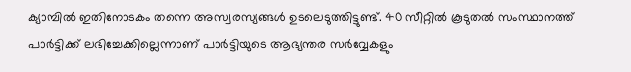ക്യാമ്പിൽ ഇതിനോടകം തന്നെ അസ്വരസ്യങ്ങൾ ഉടലെടുത്തിട്ടുണ്ട്. 40 സീറ്റിൽ കൂടുതൽ സംസ്ഥാനത്ത് പാർട്ടിക്ക് ലഭിച്ചേക്കില്ലെന്നാണ് പാർട്ടിയുടെ ആഭ്യന്തര സർവ്വേകളും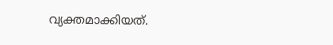വ്യക്തമാക്കിയത്.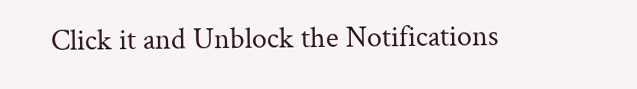Click it and Unblock the Notifications